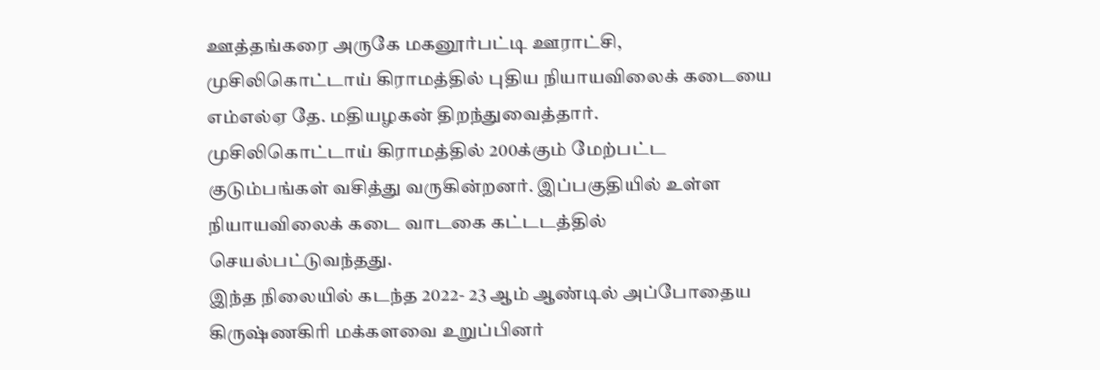ஊத்தங்கரை அருகே மகனூர்பட்டி ஊராட்சி, முசிலிகொட்டாய் கிராமத்தில் புதிய நியாயவிலைக் கடையை எம்எல்ஏ தே. மதியழகன் திறந்துவைத்தார்.
முசிலிகொட்டாய் கிராமத்தில் 200க்கும் மேற்பட்ட குடும்பங்கள் வசித்து வருகின்றனர். இப்பகுதியில் உள்ள நியாயவிலைக் கடை வாடகை கட்டடத்தில் செயல்பட்டுவந்தது.
இந்த நிலையில் கடந்த 2022- 23 ஆம் ஆண்டில் அப்போதைய கிருஷ்ணகிரி மக்களவை உறுப்பினர்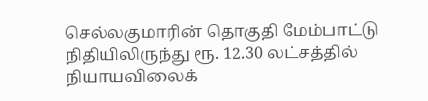செல்லகுமாரின் தொகுதி மேம்பாட்டு நிதியிலிருந்து ரூ. 12.30 லட்சத்தில் நியாயவிலைக்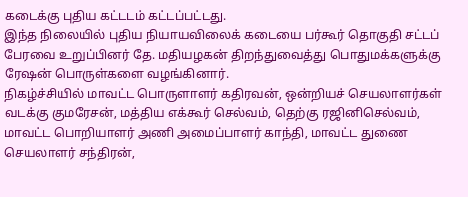கடைக்கு புதிய கட்டடம் கட்டப்பட்டது.
இந்த நிலையில் புதிய நியாயவிலைக் கடையை பர்கூர் தொகுதி சட்டப் பேரவை உறுப்பினர் தே. மதியழகன் திறந்துவைத்து பொதுமக்களுக்கு ரேஷன் பொருள்களை வழங்கினார்.
நிகழ்ச்சியில் மாவட்ட பொருளாளர் கதிரவன், ஒன்றியச் செயலாளர்கள் வடக்கு குமரேசன், மத்திய எக்கூர் செல்வம், தெற்கு ரஜினிசெல்வம், மாவட்ட பொறியாளர் அணி அமைப்பாளர் காந்தி, மாவட்ட துணை செயலாளர் சந்திரன்,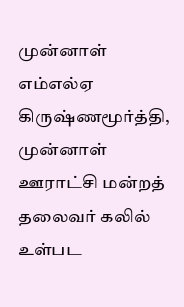முன்னாள் எம்எல்ஏ கிருஷ்ணமூர்த்தி, முன்னாள் ஊராட்சி மன்றத் தலைவர் கலில் உள்பட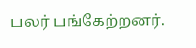பலர் பங்கேற்றனர்.